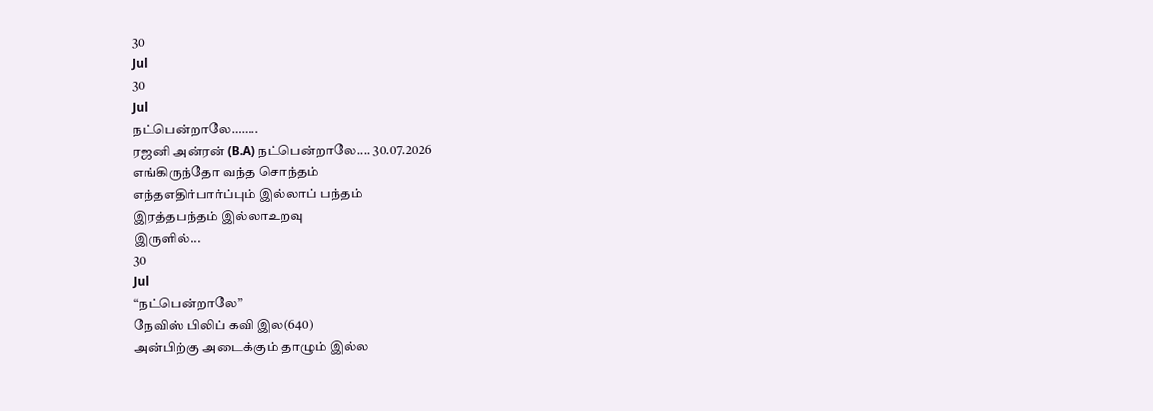30
Jul
30
Jul
நட்பென்றாலே……..
ரஜனி அன்ரன் (B.A) நட்பென்றாலே.... 30.07.2026
எங்கிருந்தோ வந்த சொந்தம்
எந்தஎதிர்பார்ப்பும் இல்லாப் பந்தம்
இரத்தபந்தம் இல்லாஉறவு
இருளில்...
30
Jul
“நட்பென்றாலே”
நேவிஸ் பிலிப் கவி இல(640)
அன்பிற்கு அடைக்கும் தாழும் இல்ல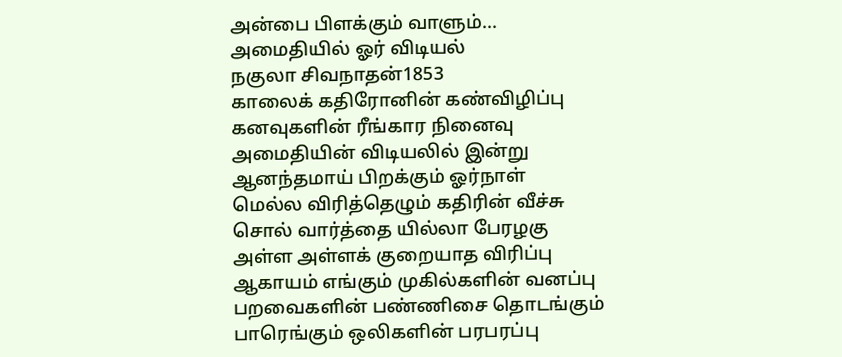அன்பை பிளக்கும் வாளும்...
அமைதியில் ஓர் விடியல்
நகுலா சிவநாதன்1853
காலைக் கதிரோனின் கண்விழிப்பு
கனவுகளின் ரீங்கார நினைவு
அமைதியின் விடியலில் இன்று
ஆனந்தமாய் பிறக்கும் ஓர்நாள்
மெல்ல விரித்தெழும் கதிரின் வீச்சு
சொல் வார்த்தை யில்லா பேரழகு
அள்ள அள்ளக் குறையாத விரிப்பு
ஆகாயம் எங்கும் முகில்களின் வனப்பு
பறவைகளின் பண்ணிசை தொடங்கும்
பாரெங்கும் ஒலிகளின் பரபரப்பு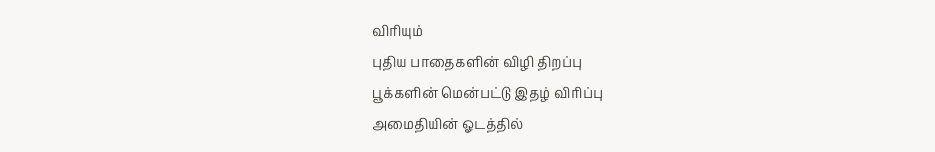விரியும்
புதிய பாதைகளின் விழி திறப்பு
பூக்களின் மென்பட்டு இதழ் விரிப்பு
அமைதியின் ஓடத்தில்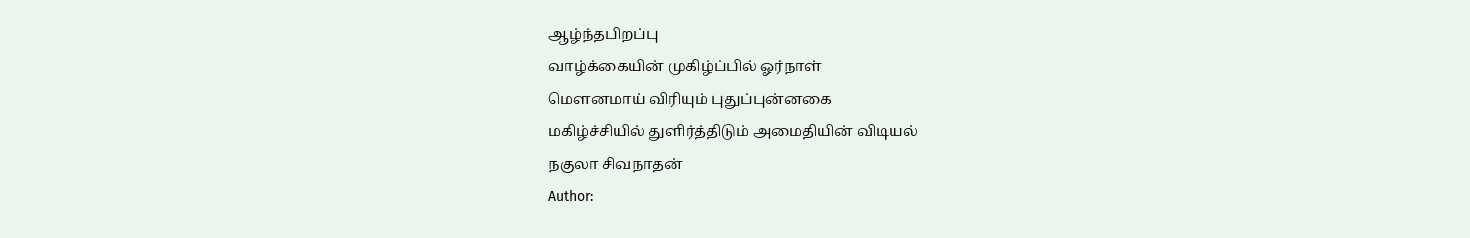ஆழ்ந்தபிறப்பு
வாழ்க்கையின் முகிழ்ப்பில் ஓர்நாள்
மௌனமாய் விரியும் புதுப்புன்னகை
மகிழ்ச்சியில் துளிர்த்திடும் அமைதியின் விடியல்
நகுலா சிவநாதன்
Author: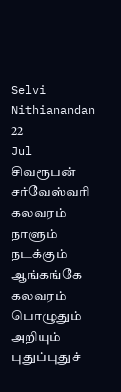Selvi Nithianandan
22
Jul
சிவரூபன் சர்வேஸ்வரி
கலவரம்
நாளும் நடக்கும் ஆங்கங்கே கலவரம்
பொழுதும் அறியும் புதுப்புதுச்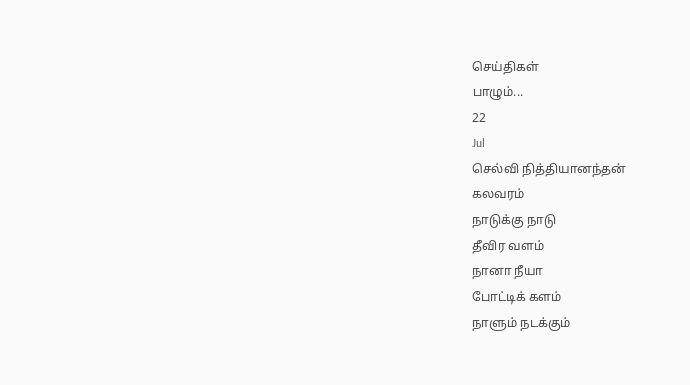செய்திகள்
பாழும்...
22
Jul
செல்வி நித்தியானந்தன்
கலவரம்
நாடுக்கு நாடு
தீவிர வளம்
நானா நீயா
போட்டிக் களம்
நாளும் நடக்கும்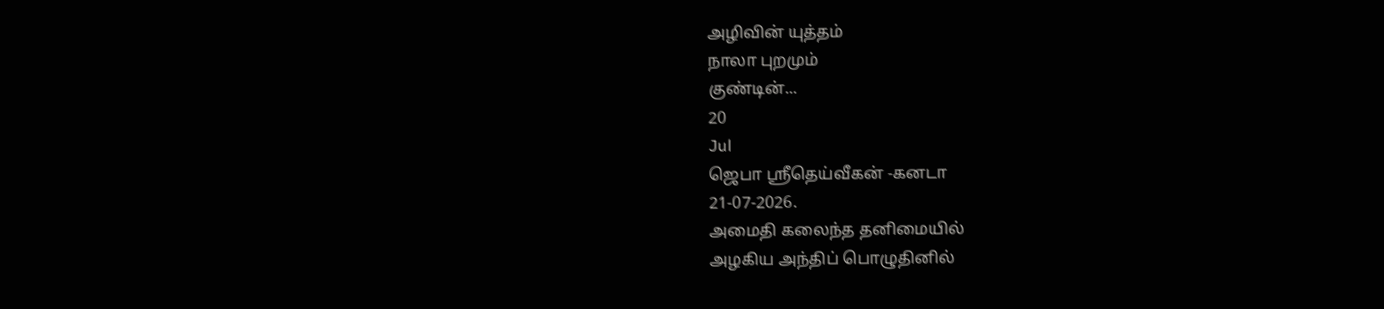அழிவின் யுத்தம்
நாலா புறமும்
குண்டின்...
20
Jul
ஜெபா ஸ்ரீதெய்வீகன் -கனடா
21-07-2026.
அமைதி கலைந்த தனிமையில்
அழகிய அந்திப் பொழுதினில்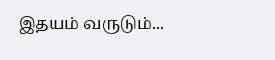இதயம் வருடும்...